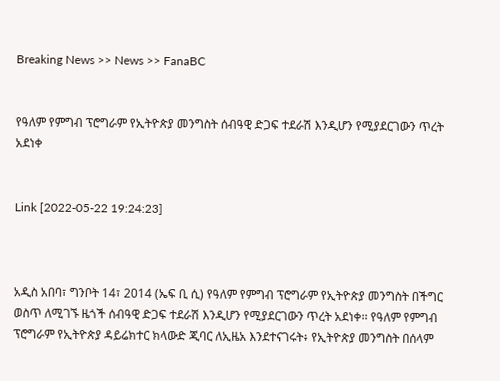Breaking News >> News >> FanaBC


የዓለም የምግብ ፕሮግራም የኢትዮጵያ መንግስት ሰብዓዊ ድጋፍ ተደራሽ እንዲሆን የሚያደርገውን ጥረት አደነቀ


Link [2022-05-22 19:24:23]



አዲስ አበባ፣ ግንቦት 14፣ 2014 (ኤፍ ቢ ሲ) የዓለም የምግብ ፕሮግራም የኢትዮጵያ መንግስት በችግር ወስጥ ለሚገኙ ዜጎች ሰብዓዊ ድጋፍ ተደራሽ እንዲሆን የሚያደርገውን ጥረት አደነቀ፡፡ የዓለም የምግብ ፕሮግራም የኢትዮጵያ ዳይሬክተር ክላውድ ጂባር ለኢዜአ እንደተናገሩት፥ የኢትዮጵያ መንግስት በሰላም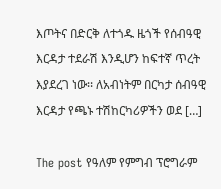እጦትና በድርቅ ለተጎዱ ዜጎች የሰብዓዊ እርዳታ ተደራሽ እንዲሆን ከፍተኛ ጥረት እያደረገ ነው፡፡ ለአብነትም በርካታ ሰብዓዊ እርዳታ የጫኑ ተሽከርካሪዎችን ወደ […]

The post የዓለም የምግብ ፕሮግራም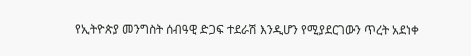የኢትዮጵያ መንግስት ሰብዓዊ ድጋፍ ተደራሽ እንዲሆን የሚያደርገውን ጥረት አደነቀ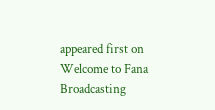appeared first on Welcome to Fana Broadcasting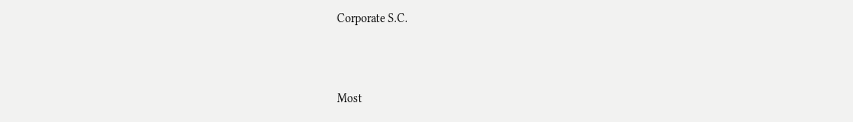Corporate S.C.



Most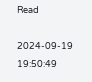Read

2024-09-19 19:50:49